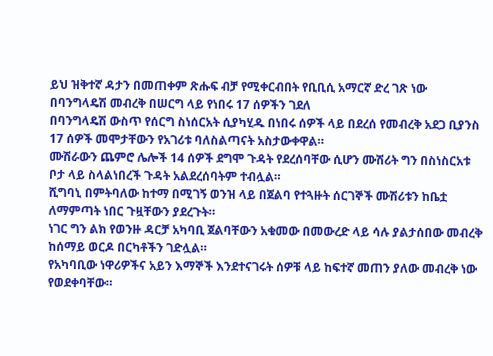ይህ ዝቅተኛ ዳታን በመጠቀም ጽሑፍ ብቻ የሚቀርብበት የቢቢሲ አማርኛ ድረ ገጽ ነው
በባንግላዴሽ መብረቅ በሠርግ ላይ የነበሩ 17 ሰዎችን ገደለ
በባንግላዴሽ ውስጥ የሰርግ ስነሰርአት ሲያካሂዱ በነበሩ ሰዎች ላይ በደረሰ የመብረቅ አደጋ ቢያንስ 17 ሰዎች መሞታቸውን የአገሪቱ ባለስልጣናት አስታውቀዋል።
ሙሽራውን ጨምሮ ሌሎች 14 ሰዎች ደግሞ ጉዳት የደረሰባቸው ሲሆን ሙሽሪት ግን በስነስርአቱ ቦታ ላይ ስላልነበረች ጉዳት አልደረሰባትም ተብሏል።
ሺግባኒ በምትባለው ከተማ በሚገኝ ወንዝ ላይ በጀልባ የተጓዙት ሰርገኞች ሙሽሪቱን ከቤቷ ለማምጣት ነበር ጉዟቸውን ያደረጉት።
ነገር ግን ልክ የወንዙ ዳርቻ አካባቢ ጀልባቸውን አቁመው በመውረድ ላይ ሳሉ ያልታሰበው መብረቅ ከሰማይ ወርዶ በርካቶችን ገድሏል።
የአካባቢው ነዋሪዎችና አይን እማኞች እንደተናገሩት ሰዎቹ ላይ ከፍተኛ መጠን ያለው መብረቅ ነው የወደቀባቸው።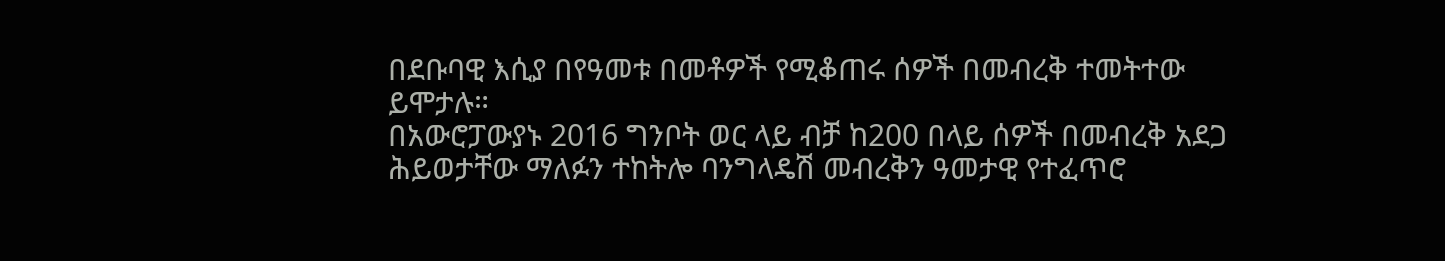በደቡባዊ እሲያ በየዓመቱ በመቶዎች የሚቆጠሩ ሰዎች በመብረቅ ተመትተው ይሞታሉ።
በአውሮፓውያኑ 2016 ግንቦት ወር ላይ ብቻ ከ200 በላይ ሰዎች በመብረቅ አደጋ ሕይወታቸው ማለፉን ተከትሎ ባንግላዴሽ መብረቅን ዓመታዊ የተፈጥሮ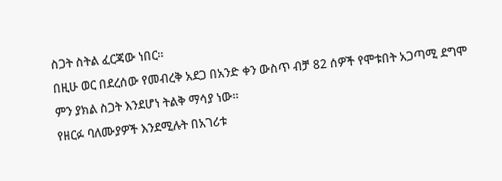ስጋት ስትል ፈርጃው ነበር።
በዚሁ ወር በደረሰው የመብረቅ አደጋ በአንድ ቀን ውስጥ ብቻ 82 ሰዎች የሞቱበት አጋጣሚ ደግሞ ምን ያክል ስጋት እንደሆነ ትልቅ ማሳያ ነው።
የዘርፉ ባለሙያዎች እንደሚሉት በአገሪቱ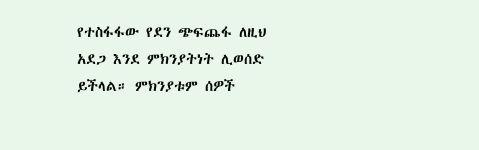የተስፋፋው የደን ጭፍጨፋ ለዚህ አደጋ እንደ ምክንያትነት ሊወሰድ ይችላል። ምክንያቱም ሰዎች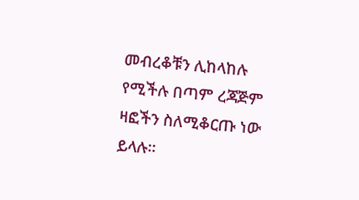መብረቆቹን ሊከላከሉ የሚችሉ በጣም ረጃጅም ዛፎችን ስለሚቆርጡ ነው ይላሉ።